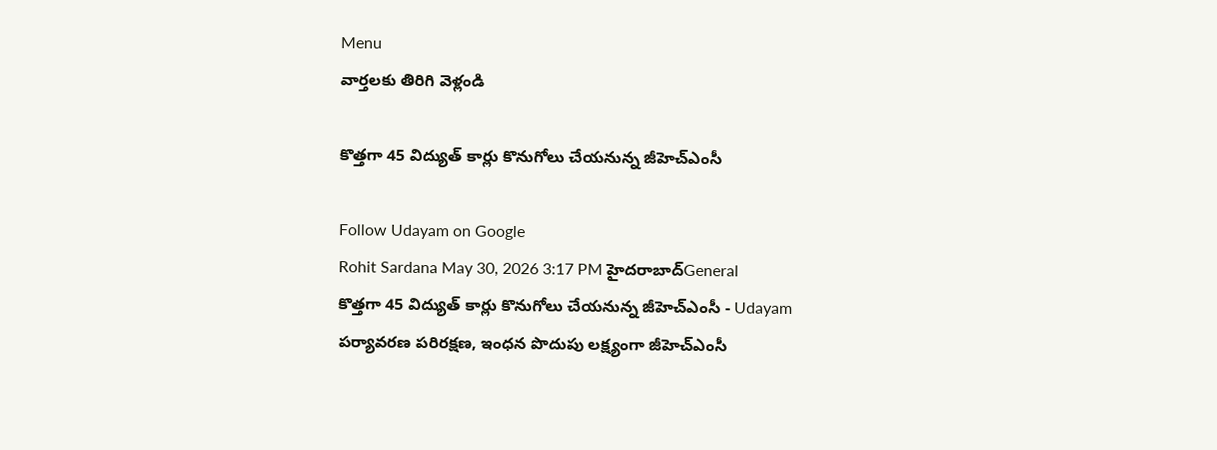Menu
వార్తలకు తిరిగి వెళ్లండి

కొత్తగా 45 విద్యుత్ కార్లు కొనుగోలు చేయనున్న జీహెచ్‌ఎంసీ

Follow Udayam on Google
Rohit Sardana May 30, 2026 3:17 PM హైదరాబాద్General
కొత్తగా 45 విద్యుత్ కార్లు కొనుగోలు చేయనున్న జీహెచ్‌ఎంసీ - Udayam
పర్యావరణ పరిరక్షణ, ఇంధన పొదుపు లక్ష్యంగా జీహెచ్‌ఎంసీ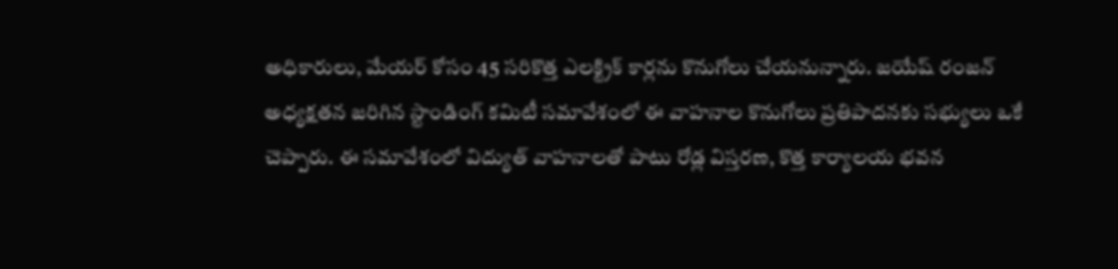అధికారులు, మేయర్ కోసం 45 సరికొత్త ఎలక్ట్రిక్ కార్లను కొనుగోలు చేయనున్నారు. జయేష్ రంజన్ అధ్యక్షతన జరిగిన స్టాండింగ్ కమిటీ సమావేశంలో ఈ వాహనాల కొనుగోలు ప్రతిపాదనకు సభ్యులు ఒకే చెప్పారు. ఈ సమావేశంలో విద్యుత్ వాహనాలతో పాటు రోడ్ల విస్తరణ, కొత్త కార్యాలయ భవన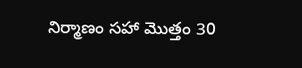నిర్మాణం సహా మొత్తం 30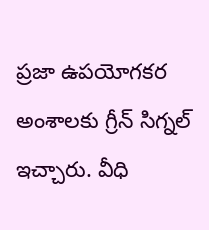ప్రజా ఉపయోగకర అంశాలకు గ్రీన్‌ సిగ్నల్‌ ఇచ్చారు. వీధి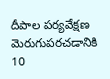దీపాల పర్యవేక్షణ మెరుగుపరచడానికి 10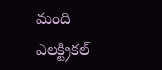మంది ఎలక్ట్రికల్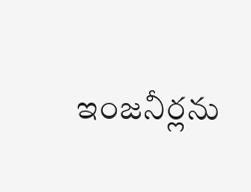ఇంజనీర్లను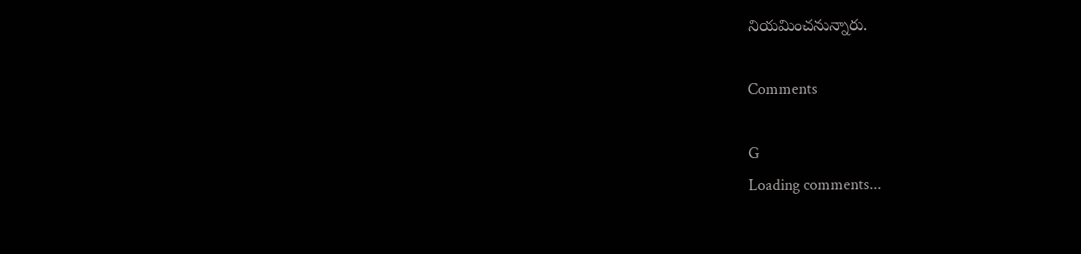నియమించనున్నారు.

Comments

G
Loading comments...